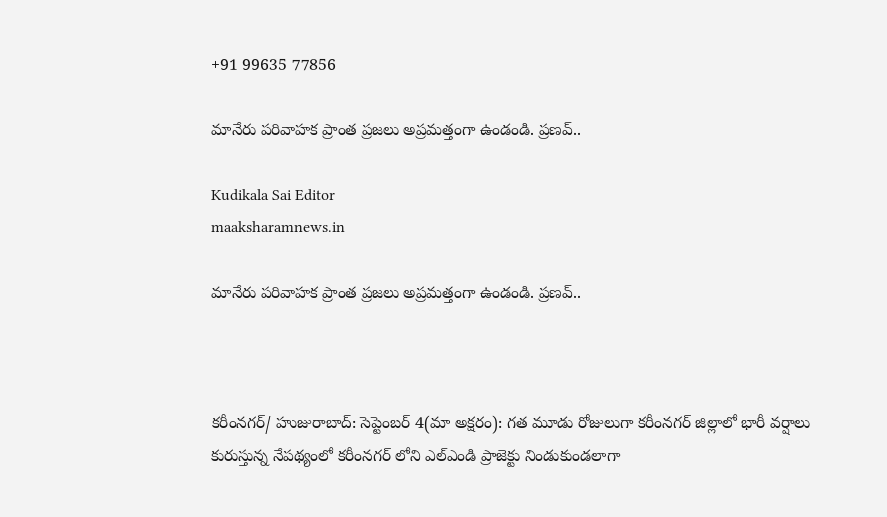+91 99635 77856

మానేరు పరివాహక ప్రాంత ప్రజలు అప్రమత్తంగా ఉండండి. ప్రణవ్..

Kudikala Sai Editor
maaksharamnews.in

మానేరు పరివాహక ప్రాంత ప్రజలు అప్రమత్తంగా ఉండండి. ప్రణవ్..



కరీంనగర్/ హుజురాబాద్: సెప్టెంబర్ 4(మా అక్షరం): గత మూడు రోజులుగా కరీంనగర్ జిల్లాలో భారీ వర్షాలు కురుస్తున్న నేపథ్యంలో కరీంనగర్ లోని ఎల్ఎండి ప్రాజెక్టు నిండుకుండలాగా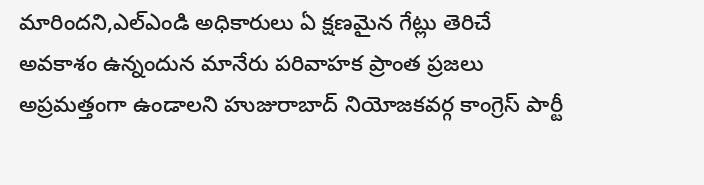మారిందని,ఎల్ఎండి అధికారులు ఏ క్షణమైన గేట్లు తెరిచే అవకాశం ఉన్నందున మానేరు పరివాహక ప్రాంత ప్రజలు అప్రమత్తంగా ఉండాలని హుజురాబాద్ నియోజకవర్గ కాంగ్రెస్ పార్టీ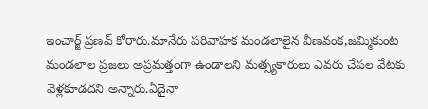ఇంచార్జ్ ప్రణవ్ కోరారు.మానేరు పరివాహక మండలాలైన వీణవంక,జమ్మికుంట మండలాల ప్రజలు అప్రమత్తంగా ఉండాలని మత్స్యకారులు ఎవరు చేపల వేటకు వెళ్లకూడదని అన్నారు.ఏదైనా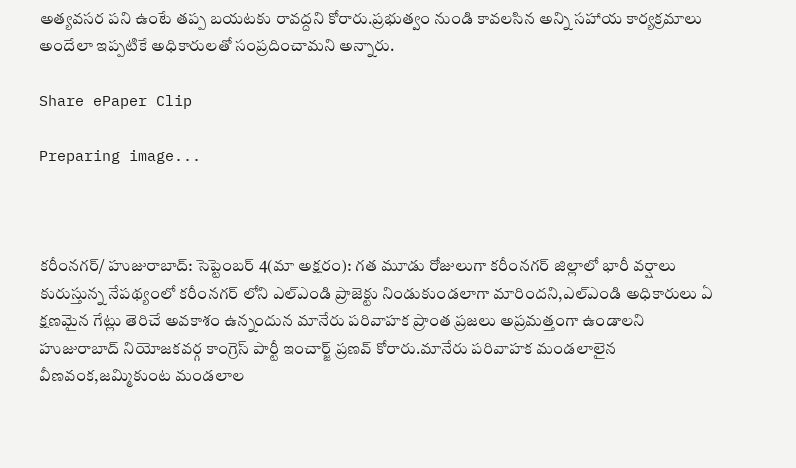అత్యవసర పని ఉంటే తప్ప బయటకు రావద్దని కోరారు.ప్రభుత్వం నుండి కావలసిన అన్ని సహాయ కార్యక్రమాలు అందేలా ఇప్పటికే అధికారులతో సంప్రదించామని అన్నారు.

Share ePaper Clip

Preparing image...



కరీంనగర్/ హుజురాబాద్: సెప్టెంబర్ 4(మా అక్షరం): గత మూడు రోజులుగా కరీంనగర్ జిల్లాలో భారీ వర్షాలు కురుస్తున్న నేపథ్యంలో కరీంనగర్ లోని ఎల్ఎండి ప్రాజెక్టు నిండుకుండలాగా మారిందని,ఎల్ఎండి అధికారులు ఏ క్షణమైన గేట్లు తెరిచే అవకాశం ఉన్నందున మానేరు పరివాహక ప్రాంత ప్రజలు అప్రమత్తంగా ఉండాలని హుజురాబాద్ నియోజకవర్గ కాంగ్రెస్ పార్టీ ఇంచార్జ్ ప్రణవ్ కోరారు.మానేరు పరివాహక మండలాలైన వీణవంక,జమ్మికుంట మండలాల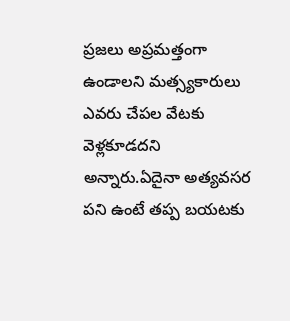ప్రజలు అప్రమత్తంగా ఉండాలని మత్స్యకారులు ఎవరు చేపల వేటకు వెళ్లకూడదని అన్నారు.ఏదైనా అత్యవసర పని ఉంటే తప్ప బయటకు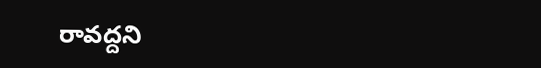రావద్దని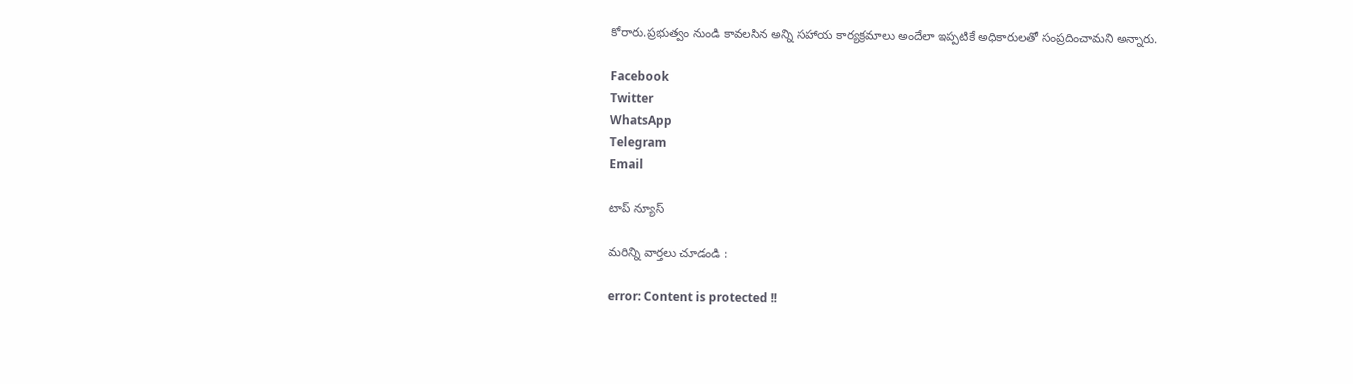కోరారు.ప్రభుత్వం నుండి కావలసిన అన్ని సహాయ కార్యక్రమాలు అందేలా ఇప్పటికే అధికారులతో సంప్రదించామని అన్నారు.

Facebook
Twitter
WhatsApp
Telegram
Email

టాప్ న్యూస్

మరిన్ని వార్తలు చూడండి :

error: Content is protected !!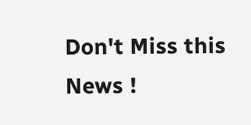Don't Miss this News !